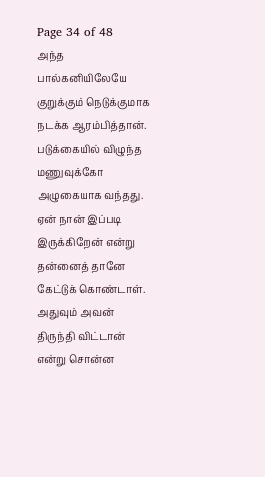Page 34 of 48
அந்த பால்கனியிலேயே குறுக்கும் நெடுக்குமாக நடக்க ஆரம்பித்தான்.
படுக்கையில் விழுந்த மணுவுக்கோ அழுகையாக வந்தது. ஏன் நான் இப்படி இருக்கிறேன் என்று தன்னைத் தானே கேட்டுக் கொண்டாள்.
அதுவும் அவன் திருந்தி விட்டான் என்று சொன்ன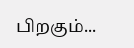பிறகும்...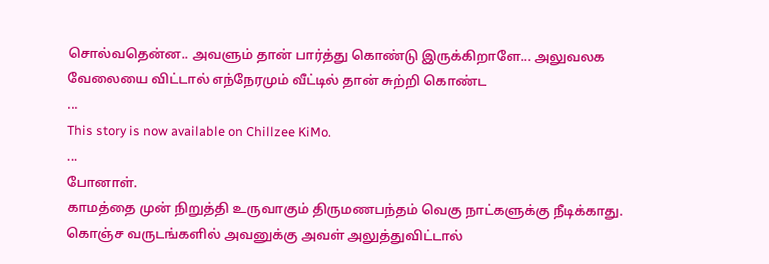சொல்வதென்ன.. அவளும் தான் பார்த்து கொண்டு இருக்கிறாளே... அலுவலக வேலையை விட்டால் எந்நேரமும் வீட்டில் தான் சுற்றி கொண்ட
...
This story is now available on Chillzee KiMo.
...
போனாள்.
காமத்தை முன் நிறுத்தி உருவாகும் திருமணபந்தம் வெகு நாட்களுக்கு நீடிக்காது. கொஞ்ச வருடங்களில் அவனுக்கு அவள் அலுத்துவிட்டால்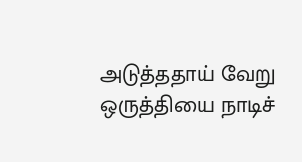அடுத்ததாய் வேறு ஒருத்தியை நாடிச்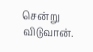சென்று விடுவான்.